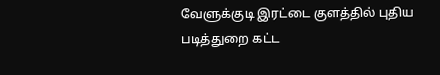வேளுக்குடி இரட்டை குளத்தில் புதிய படித்துறை கட்ட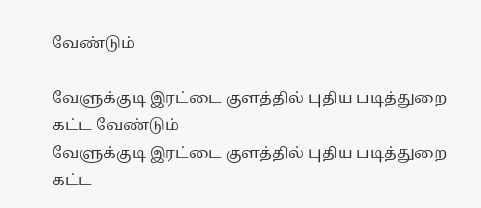வேண்டும்

வேளுக்குடி இரட்டை குளத்தில் புதிய படித்துறை கட்ட வேண்டும்
வேளுக்குடி இரட்டை குளத்தில் புதிய படித்துறை கட்ட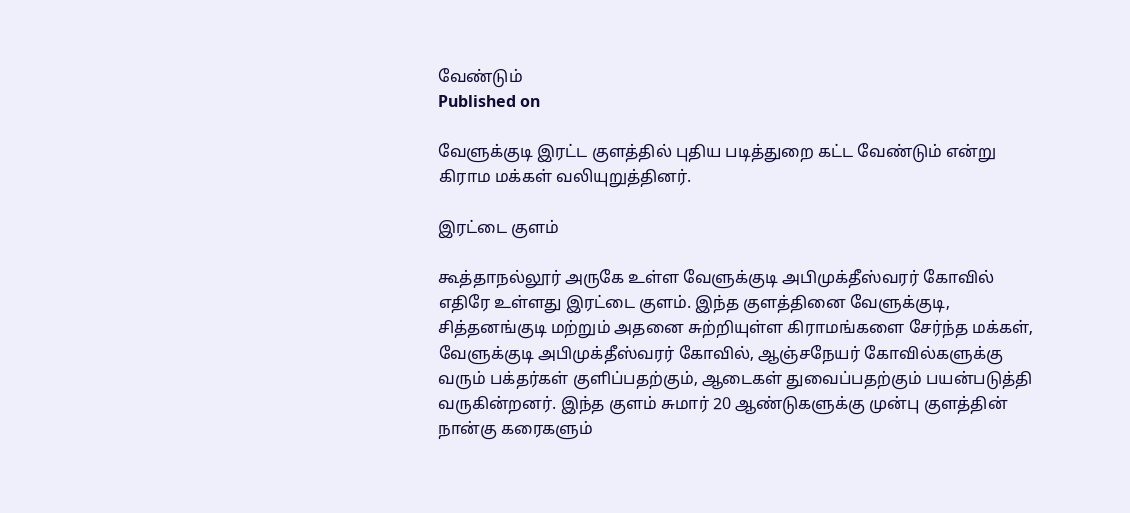வேண்டும்
Published on

வேளுக்குடி இரட்ட குளத்தில் புதிய படித்துறை கட்ட வேண்டும் என்று கிராம மக்கள் வலியுறுத்தினர்.

இரட்டை குளம்

கூத்தாநல்லூர் அருகே உள்ள வேளுக்குடி அபிமுக்தீஸ்வரர் கோவில் எதிரே உள்ளது இரட்டை குளம். இந்த குளத்தினை வேளுக்குடி, சித்தனங்குடி மற்றும் அதனை சுற்றியுள்ள கிராமங்களை சேர்ந்த மக்கள், வேளுக்குடி அபிமுக்தீஸ்வரர் கோவில், ஆஞ்சநேயர் கோவில்களுக்கு வரும் பக்தர்கள் குளிப்பதற்கும், ஆடைகள் துவைப்பதற்கும் பயன்படுத்தி வருகின்றனர். இந்த குளம் சுமார் 20 ஆண்டுகளுக்கு முன்பு குளத்தின் நான்கு கரைகளும்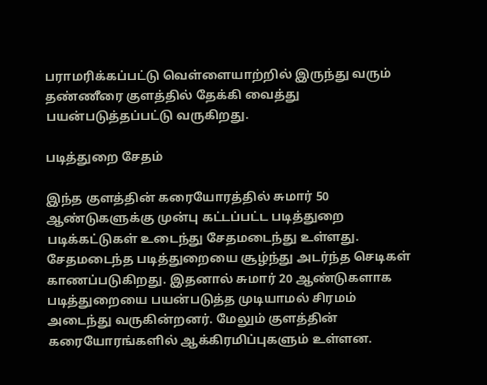பராமரிக்கப்பட்டு வெள்ளையாற்றில் இருந்து வரும் தண்ணீரை குளத்தில் தேக்கி வைத்து பயன்படுத்தப்பட்டு வருகிறது.

படித்துறை சேதம்

இந்த குளத்தின் கரையோரத்தில் சுமார் 50 ஆண்டுகளுக்கு முன்பு கட்டப்பட்ட படித்துறை படிக்கட்டுகள் உடைந்து சேதமடைந்து உள்ளது. சேதமடைந்த படித்துறையை சூழ்ந்து அடர்ந்த செடிகள் காணப்படுகிறது. இதனால் சுமார் 20 ஆண்டுகளாக படித்துறையை பயன்படுத்த முடியாமல் சிரமம் அடைந்து வருகின்றனர். மேலும் குளத்தின் கரையோரங்களில் ஆக்கிரமிப்புகளும் உள்ளன.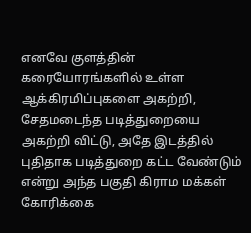எனவே குளத்தின் கரையோரங்களில் உள்ள ஆக்கிரமிப்புகளை அகற்றி, சேதமடைந்த படித்துறையை அகற்றி விட்டு, அதே இடத்தில் புதிதாக படித்துறை கட்ட வேண்டும் என்று அந்த பகுதி கிராம மக்கள் கோரிக்கை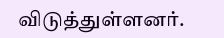விடுத்துள்ளனர்.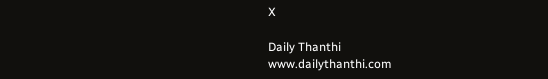X

Daily Thanthi
www.dailythanthi.com